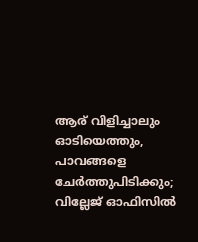ആര് വിളിച്ചാലും ഓടിയെത്തും, പാവങ്ങളെ ചേർത്തുപിടിക്കും; വില്ലേജ് ഓഫിസിൽ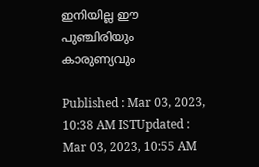ഇനിയില്ല ഈ പുഞ്ചിരിയും കാരുണ്യവും

Published : Mar 03, 2023, 10:38 AM ISTUpdated : Mar 03, 2023, 10:55 AM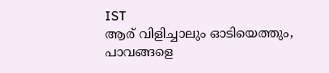IST
ആര് വിളിച്ചാലും ഓടിയെത്തും, പാവങ്ങളെ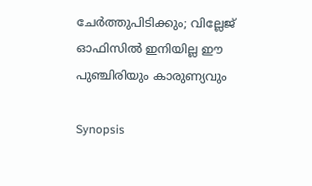ചേർത്തുപിടിക്കും; വില്ലേജ് ഓഫിസിൽ ഇനിയില്ല ഈ പുഞ്ചിരിയും കാരുണ്യവും

Synopsis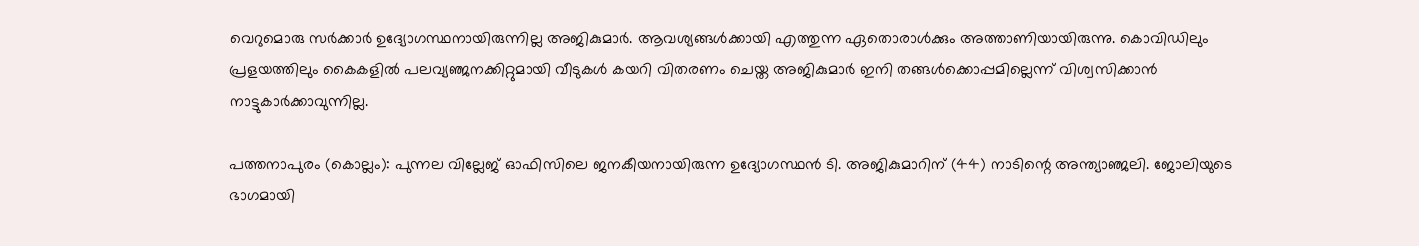വെറുമൊരു സർക്കാർ ഉദ്യോഗസ്ഥനായിരുന്നില്ല അജികുമാർ. ആവശ്യങ്ങൾക്കായി എത്തുന്ന ഏതൊരാൾക്കും അത്താണിയായിരുന്നു. കൊവിഡിലും പ്രളയത്തിലും കൈകളിൽ പലവ്യഞ്ജനക്കിറ്റുമായി വീടുകൾ കയറി വിതരണം ചെയ്ത അജികുമാർ ഇനി തങ്ങൾക്കൊപ്പമില്ലെന്ന് വിശ്വസിക്കാൻ നാട്ടുകാർക്കാവുന്നില്ല.

പത്തനാപുരം (കൊല്ലം): പുന്നല വില്ലേജ് ഓഫിസിലെ ജനകീയനായിരുന്ന ഉദ്യോഗസ്ഥൻ ടി. അജികുമാറിന് (44) നാടിന്റെ അന്ത്യാഞ്ജലി. ജോലിയുടെ ഭാഗമായി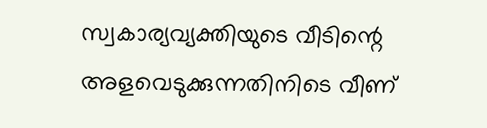സ്വകാര്യവ്യക്തിയുടെ വീടിന്റെ അളവെടുക്കുന്നതിനിടെ വീണ്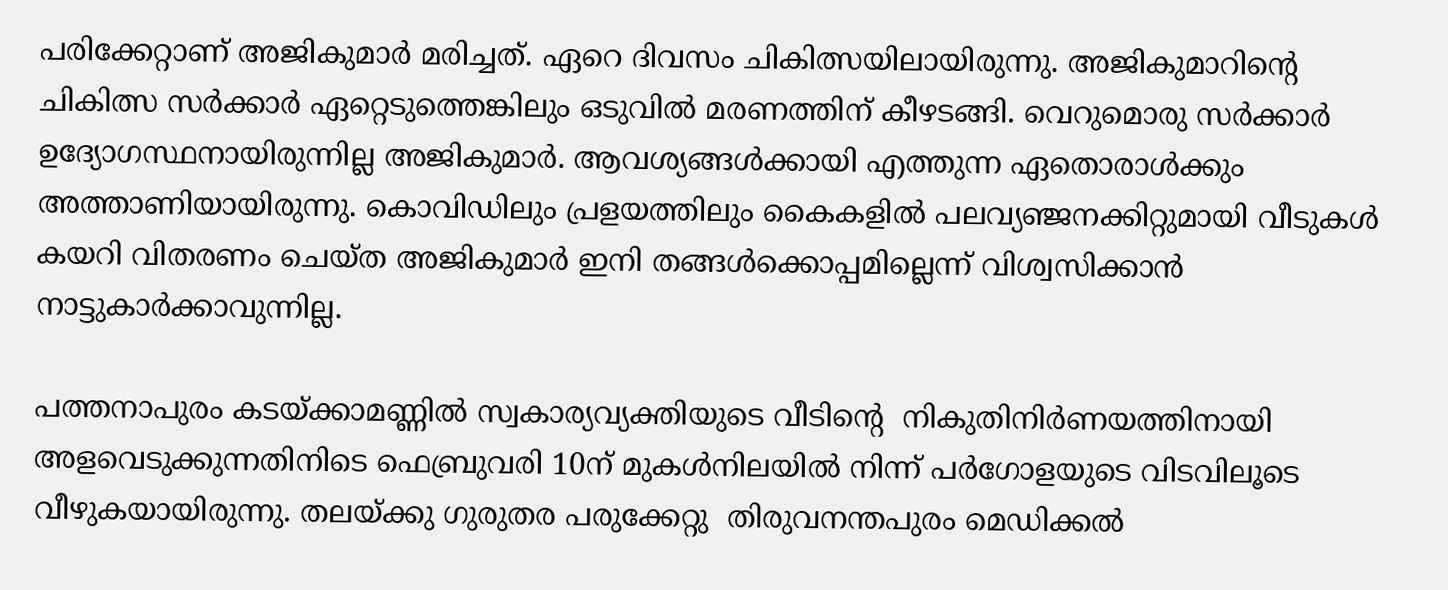പരിക്കേറ്റാണ് അജികുമാർ മരിച്ചത്. ഏറെ ദിവസം ചികിത്സയിലായിരുന്നു. അജികുമാറിന്റെ ചികിത്സ സർക്കാർ ഏറ്റെടുത്തെങ്കിലും ഒടുവിൽ മരണത്തിന് കീഴടങ്ങി. വെറുമൊരു സർക്കാർ ഉദ്യോഗസ്ഥനായിരുന്നില്ല അജികുമാർ. ആവശ്യങ്ങൾക്കായി എത്തുന്ന ഏതൊരാൾക്കും അത്താണിയായിരുന്നു. കൊവിഡിലും പ്രളയത്തിലും കൈകളിൽ പലവ്യഞ്ജനക്കിറ്റുമായി വീടുകൾ കയറി വിതരണം ചെയ്ത അജികുമാർ ഇനി തങ്ങൾക്കൊപ്പമില്ലെന്ന് വിശ്വസിക്കാൻ നാട്ടുകാർക്കാവുന്നില്ല.

പത്തനാപുരം കടയ്ക്കാമണ്ണിൽ സ്വകാര്യവ്യക്തിയുടെ വീടിന്റെ  നികുതിനിർണയത്തിനായി അളവെടുക്കുന്നതിനിടെ ഫെബ്രുവരി 10ന് മുകൾനിലയിൽ നിന്ന് പർഗോളയുടെ വിടവിലൂടെ വീഴുകയായിരുന്നു. തലയ്ക്കു ഗുരുതര പരുക്കേറ്റു  തിരുവനന്തപുരം മെഡിക്കൽ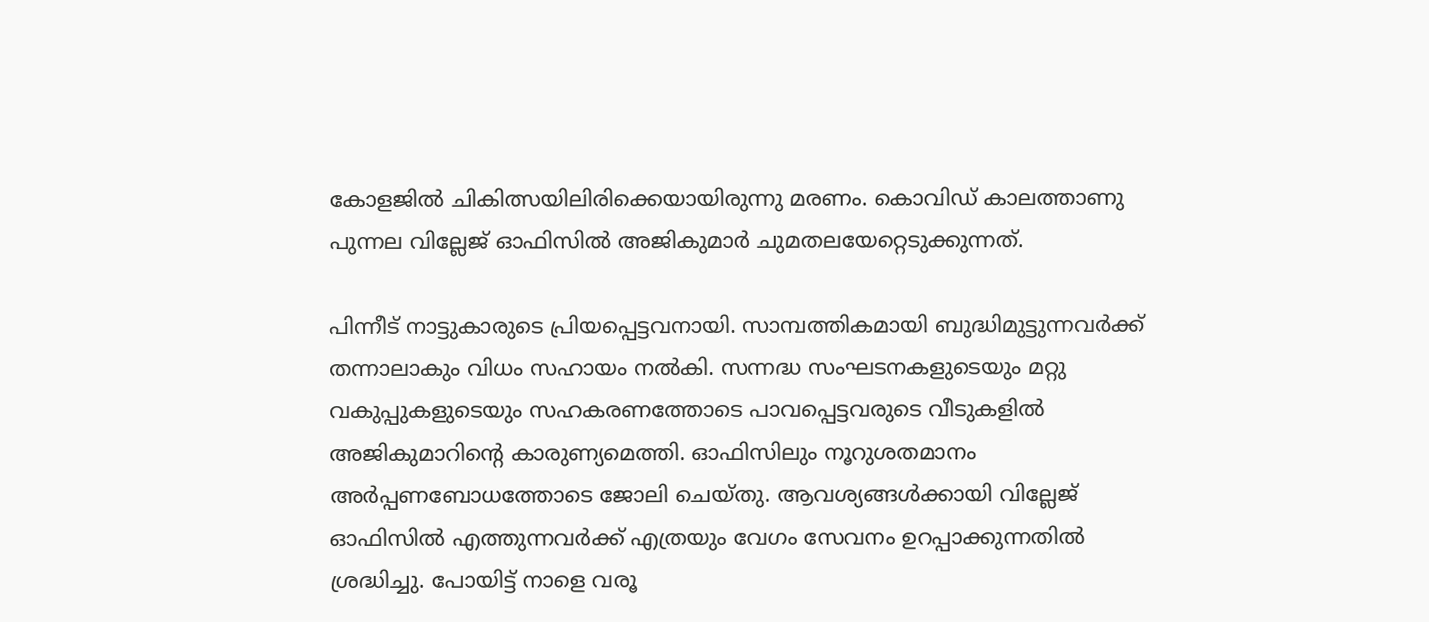കോളജിൽ ചികിത്സയിലിരിക്കെയായിരുന്നു മരണം. കൊവിഡ് കാലത്താണു പുന്നല വില്ലേജ് ഓഫിസിൽ അജികുമാർ ചുമതലയേറ്റെടുക്കുന്നത്.

പിന്നീട് നാട്ടുകാരുടെ പ്രിയപ്പെട്ടവനായി. സാമ്പത്തികമായി ബുദ്ധിമുട്ടുന്നവർക്ക് തന്നാലാകും വിധം സഹായം നൽകി. സന്നദ്ധ സംഘടനകളുടെയും മറ്റു വകുപ്പുകളുടെയും സഹകരണത്തോടെ പാവപ്പെട്ടവരുടെ വീടുകളിൽ അജികുമാറിന്റെ കാരുണ്യമെത്തി. ഓഫിസിലും നൂറുശതമാനം അർപ്പണബോധത്തോടെ ജോലി ചെയ്തു. ആവശ്യങ്ങൾക്കായി വില്ലേജ് ഓഫിസിൽ എത്തുന്നവർക്ക് എത്രയും വേഗം സേവനം ഉറപ്പാക്കുന്നതിൽ ശ്രദ്ധിച്ചു. പോയിട്ട് നാളെ വരൂ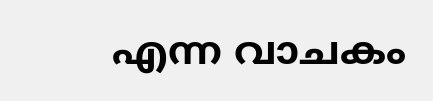എന്ന വാചകം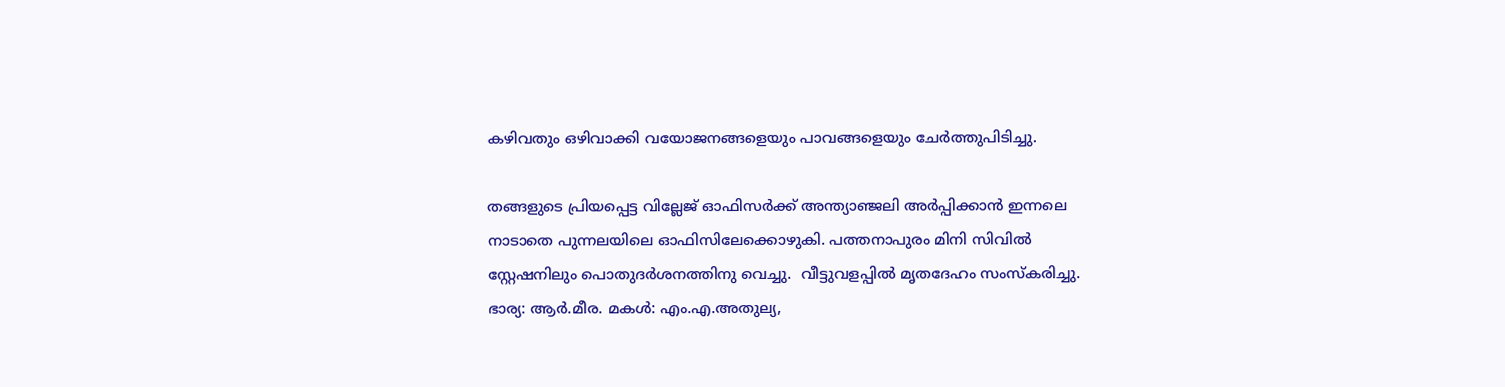കഴിവതും ഒഴിവാക്കി വയോജനങ്ങളെയും പാവങ്ങളെയും ചേർത്തുപിടിച്ചു.

തങ്ങളുടെ പ്രിയപ്പെട്ട വില്ലേജ് ഓഫിസർക്ക് അന്ത്യാഞ്ജലി അർപ്പിക്കാൻ ഇന്നലെ നാടാതെ പുന്നലയിലെ ഓഫിസിലേക്കൊഴുകി. പത്തനാപുരം മിനി സിവിൽ സ്റ്റേഷനിലും പൊതുദർശനത്തിനു വെച്ചു.  വീട്ടുവളപ്പിൽ മൃതദേഹം സംസ്കരിച്ചു. ഭാര്യ: ആർ.മീര. മകൾ: എം.എ.അതുല്യ,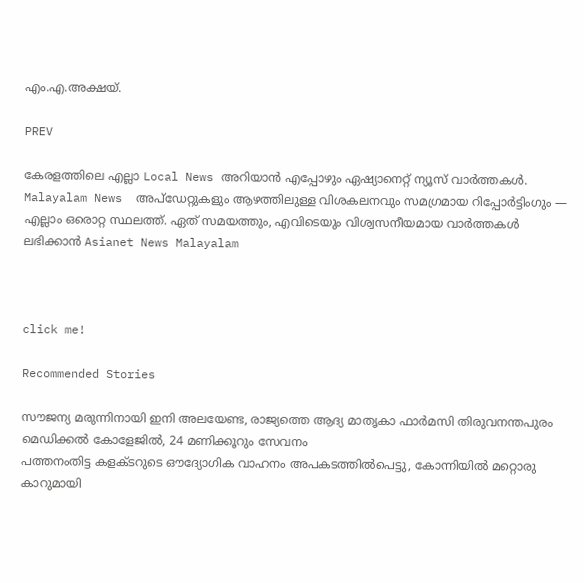എം.എ.അക്ഷയ്.

PREV

കേരളത്തിലെ എല്ലാ Local News അറിയാൻ എപ്പോഴും ഏഷ്യാനെറ്റ് ന്യൂസ് വാർത്തകൾ. Malayalam News  അപ്‌ഡേറ്റുകളും ആഴത്തിലുള്ള വിശകലനവും സമഗ്രമായ റിപ്പോർട്ടിംഗും — എല്ലാം ഒരൊറ്റ സ്ഥലത്ത്. ഏത് സമയത്തും, എവിടെയും വിശ്വസനീയമായ വാർത്തകൾ ലഭിക്കാൻ Asianet News Malayalam



click me!

Recommended Stories

സൗജന്യ മരുന്നിനായി ഇനി അലയേണ്ട, രാജ്യത്തെ ആദ്യ മാതൃകാ ഫാർമസി തിരുവനന്തപുരം മെഡിക്കൽ കോളേജിൽ, 24 മണിക്കൂറും സേവനം
പത്തനംതിട്ട കളക്ടറുടെ ഔദ്യോഗിക വാഹനം അപകടത്തിൽപെട്ടു, കോന്നിയിൽ മറ്റൊരു കാറുമായി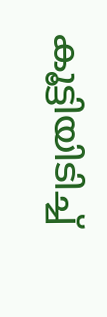കൂട്ടിയിടിച്ച്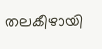തലകീഴായി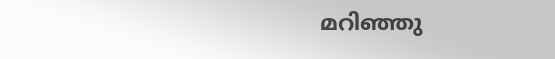മറിഞ്ഞു